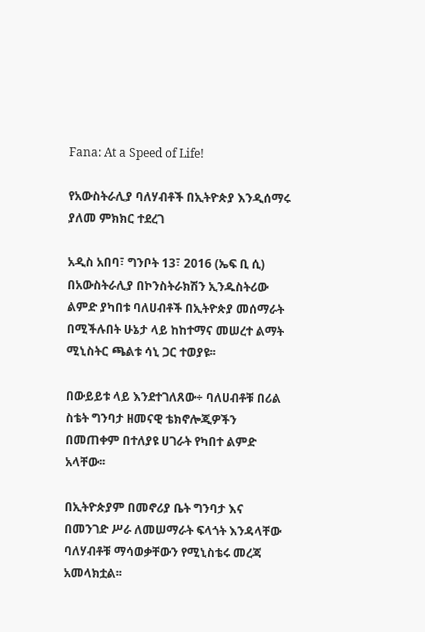Fana: At a Speed of Life!

የአውስትራሊያ ባለሃብቶች በኢትዮጵያ እንዲሰማሩ ያለመ ምክክር ተደረገ

አዲስ አበባ፣ ግንቦት 13፣ 2016 (ኤፍ ቢ ሲ) በአውስትራሊያ በኮንስትራክሽን ኢንዱስትሪው ልምድ ያካበቱ ባለሀብቶች በኢትዮጵያ መሰማራት በሚችሉበት ሁኔታ ላይ ከከተማና መሠረተ ልማት ሚኒስትር ጫልቱ ሳኒ ጋር ተወያዩ፡፡

በውይይቱ ላይ እንደተገለጸው÷ ባለሀብቶቹ በሪል ስቴት ግንባታ ዘመናዊ ቴክኖሎጂዎችን በመጠቀም በተለያዩ ሀገራት የካበተ ልምድ አላቸው፡፡

በኢትዮጵያም በመኖሪያ ቤት ግንባታ እና በመንገድ ሥራ ለመሠማራት ፍላጎት እንዳላቸው ባለሃብቶቹ ማሳወቃቸውን የሚኒስቴሩ መረጃ አመላክቷል፡፡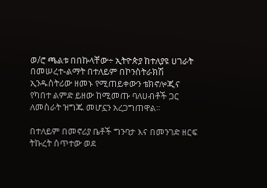ወ/ሮ ጫልቱ በበኩላቸው÷ ኢትዮጵያ ከተለያዩ ሀገራት በመሠረተ-ልማት በተለይም በኮንስትራክሽ ኢንዱስትሪው ዘመኑ የሚጠይቀውን ቴክኖሎጂና የካበተ ልምድ ይዘው ከሚመጡ ባለሀብቶች ጋር ለመስራት ዝግጁ መሆኗን አረጋግጠዋል፡፡

በተለይም በመኖሪያ ቤቶች ግንባታ እና በመንገድ ዘርፍ ትኩረት ሰጥተው ወደ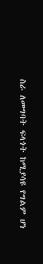ስራ ለመግባት ፍላጎት ከሚያሳዩ የግልም ሆነ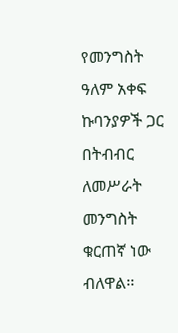የመንግስት ዓለም አቀፍ ኩባንያዎች ጋር በትብብር ለመሥራት መንግስት ቁርጠኛ ነው ብለዋል፡፡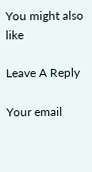You might also like

Leave A Reply

Your email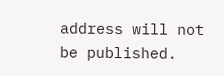address will not be published.